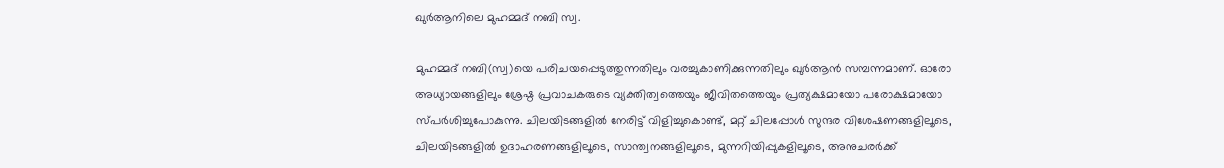ഖുര്‍ആനിലെ മുഹമ്മദ് നബി സ്വ.

മുഹമ്മദ് നബി(സ്വ)യെ പരിചയപ്പെടുത്തുന്നതിലും വരച്ചുകാണിക്കുന്നതിലും ഖുര്‍ആന്‍ സമ്പന്നമാണ്. ഓരോ അധ്യായങ്ങളിലും ശ്രേഷ്ഠ പ്രവാചകരുടെ വ്യക്തിത്വത്തെയും ജീവിതത്തെയും പ്രത്യക്ഷമായോ പരോക്ഷമായോ സ്പര്‍ശിച്ചുപോകുന്നു. ചിലയിടങ്ങളില്‍ നേരിട്ട് വിളിച്ചുകൊണ്ട്, മറ്റ് ചിലപ്പോള്‍ സുന്ദര വിശേഷണങ്ങളിലൂടെ, ചിലയിടങ്ങളില്‍ ഉദാഹരണങ്ങളിലൂടെ, സാന്ത്വനങ്ങളിലൂടെ, മുന്നറിയിപ്പുകളിലൂടെ, അനുചരര്‍ക്ക്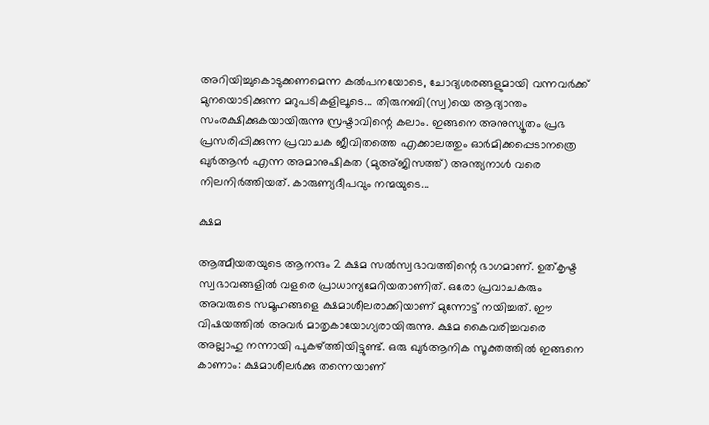അറിയിച്ചുകൊടുക്കണമെന്ന കല്‍പനയോടെ, ചോദ്യശരങ്ങളുമായി വന്നവര്‍ക്ക് മുനയൊടിക്കുന്ന മറുപടികളിലൂടെ... തിരുനബി(സ്വ)യെ ആദ്യാന്തം സംരക്ഷിക്കുകയായിരുന്നു സ്രഷ്ടാവിന്റെ കലാം. ഇങ്ങനെ അനുസ്യൂതം പ്രഭ പ്രസരിപ്പിക്കുന്ന പ്രവാചക ജീവിതത്തെ എക്കാലത്തും ഓര്‍മിക്കപ്പെടാനത്രെ ഖുര്‍ആന്‍ എന്ന അമാനുഷികത (മുഅ്ജിസത്ത്) അന്ത്യനാള്‍ വരെ നിലനിര്‍ത്തിയത്. കാരുണ്യദീപവും നന്മയുടെ...

ക്ഷമ

ആത്മീയതയുടെ ആനന്ദം 2 ക്ഷമ സല്‍സ്വഭാവത്തിന്റെ ഭാഗമാണ്. ഉത്കൃഷ്ട സ്വഭാവങ്ങളില്‍ വളരെ പ്രാധാന്യമേറിയതാണിത്. ഒരോ പ്രവാചകരും അവരുടെ സമൂഹങ്ങളെ ക്ഷമാശീലരാക്കിയാണ് മുന്നോട്ട് നയിച്ചത്. ഈ വിഷയത്തില്‍ അവര്‍ മാതൃകായോഗ്യരായിരുന്നു. ക്ഷമ കൈവരിച്ചവരെ അല്ലാഹു നന്നായി പുകഴ്ത്തിയിട്ടുണ്ട്. ഒരു ഖുര്‍ആനിക സൂക്തത്തില്‍ ഇങ്ങനെ കാണാം: ക്ഷമാശീലര്‍ക്കു തന്നെയാണ്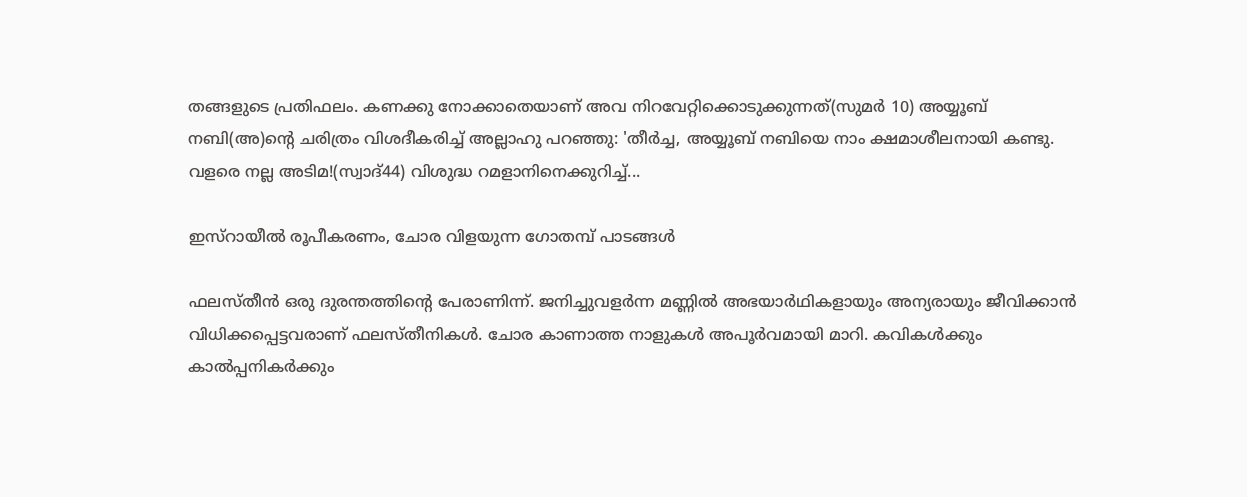തങ്ങളുടെ പ്രതിഫലം. കണക്കു നോക്കാതെയാണ് അവ നിറവേറ്റിക്കൊടുക്കുന്നത്(സുമര്‍ 10) അയ്യൂബ് നബി(അ)ന്റെ ചരിത്രം വിശദീകരിച്ച് അല്ലാഹു പറഞ്ഞു: 'തീര്‍ച്ച, അയ്യൂബ് നബിയെ നാം ക്ഷമാശീലനായി കണ്ടു. വളരെ നല്ല അടിമ!(സ്വാദ്44) വിശുദ്ധ റമളാനിനെക്കുറിച്ച്...

ഇസ്‌റായീല്‍ രൂപീകരണം, ചോര വിളയുന്ന ഗോതമ്പ് പാടങ്ങള്‍

ഫലസ്തീന്‍ ഒരു ദുരന്തത്തിന്റെ പേരാണിന്ന്. ജനിച്ചുവളര്‍ന്ന മണ്ണില്‍ അഭയാര്‍ഥികളായും അന്യരായും ജീവിക്കാന്‍ വിധിക്കപ്പെട്ടവരാണ് ഫലസ്തീനികള്‍. ചോര കാണാത്ത നാളുകള്‍ അപൂര്‍വമായി മാറി. കവികള്‍ക്കും കാല്‍പ്പനികര്‍ക്കും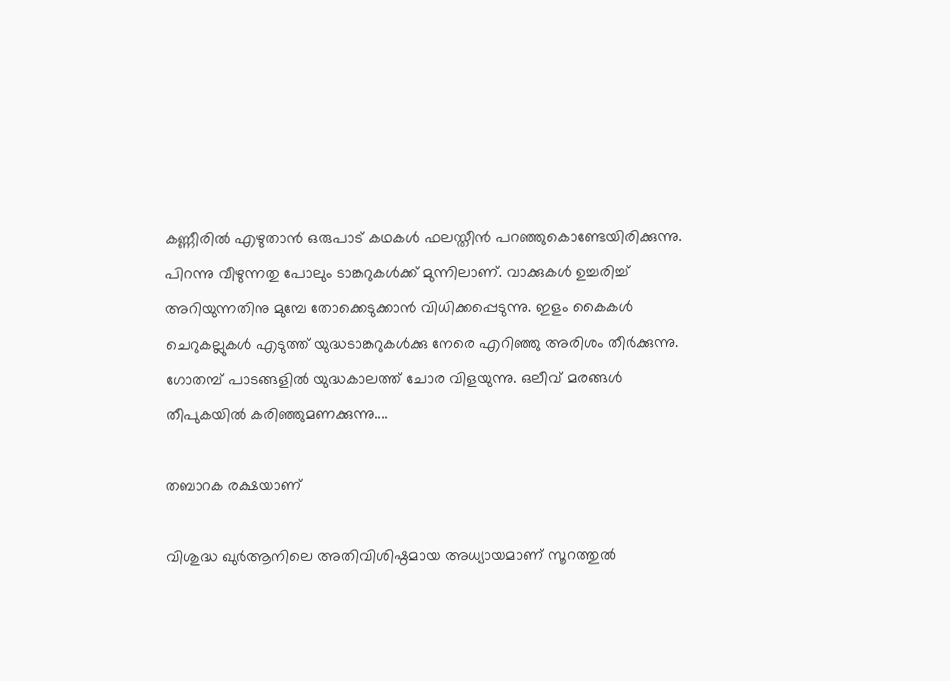കണ്ണീരില്‍ എഴുതാന്‍ ഒരുപാട് കഥകള്‍ ഫലസ്തീന്‍ പറഞ്ഞുകൊണ്ടേയിരിക്കുന്നു. പിറന്നു വീഴുന്നതു പോലും ടാങ്കറുകള്‍ക്ക് മുന്നിലാണ്. വാക്കുകള്‍ ഉച്ചരിച്ച് അറിയുന്നതിനു മുമ്പേ തോക്കെടുക്കാന്‍ വിധിക്കപ്പെടുന്നു. ഇളം കൈകള്‍ ചെറുകല്ലുകള്‍ എടുത്ത് യുദ്ധടാങ്കറുകള്‍ക്കു നേരെ എറിഞ്ഞു അരിശം തീര്‍ക്കുന്നു. ഗോതമ്പ് പാടങ്ങളില്‍ യുദ്ധകാലത്ത് ചോര വിളയുന്നു. ഒലീവ് മരങ്ങള്‍ തീപുകയില്‍ കരിഞ്ഞുമണക്കുന്നു....

തബാറക രക്ഷയാണ്

വിശുദ്ധ ഖുര്‍ആനിലെ അതിവിശിഷ്ഠമായ അധ്യായമാണ് സൂറത്തുല്‍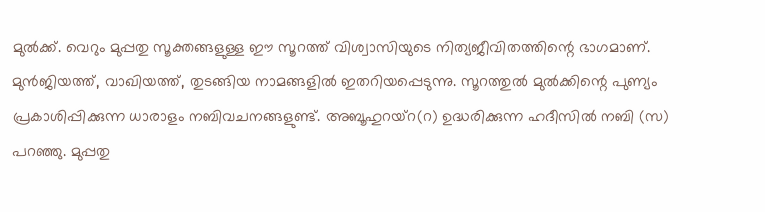മുല്‍ക്ക്. വെറും മുപ്പതു സൂക്തങ്ങളുള്ള ഈ സൂറത്ത് വിശ്വാസിയുടെ നിത്യജീവിതത്തിന്റെ ഭാഗമാണ്. മുന്‍ജിയത്ത്, വാഖിയത്ത്, തുടങ്ങിയ നാമങ്ങളില്‍ ഇതറിയപ്പെടുന്നു. സൂറത്തുല്‍ മുല്‍ക്കിന്റെ പുണ്യം പ്രകാശിപ്പിക്കുന്ന ധാരാളം നബിവചനങ്ങളുണ്ട്. അബൂഹുറയ്‌റ(റ) ഉദ്ധരിക്കുന്ന ഹദീസില്‍ നബി (സ) പറഞ്ഞു. മുപ്പതു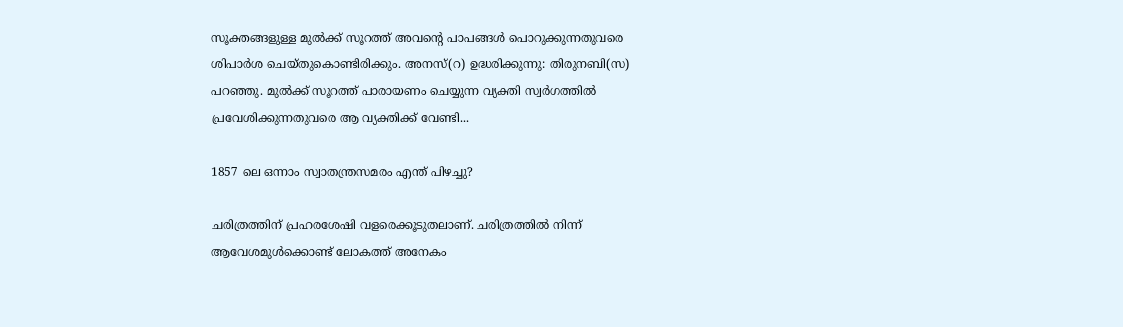സൂക്തങ്ങളുള്ള മുല്‍ക്ക് സൂറത്ത് അവന്റെ പാപങ്ങള്‍ പൊറുക്കുന്നതുവരെ ശിപാര്‍ശ ചെയ്തുകൊണ്ടിരിക്കും. അനസ്(റ) ഉദ്ധരിക്കുന്നു: തിരുനബി(സ) പറഞ്ഞു. മുല്‍ക്ക് സൂറത്ത് പാരായണം ചെയ്യുന്ന വ്യക്തി സ്വര്‍ഗത്തില്‍ പ്രവേശിക്കുന്നതുവരെ ആ വ്യക്തിക്ക് വേണ്ടി...

1857 ലെ ഒന്നാം സ്വാതന്ത്രസമരം എന്ത് പിഴച്ചു?

ചരിത്രത്തിന് പ്രഹരശേഷി വളരെക്കൂടുതലാണ്. ചരിത്രത്തില്‍ നിന്ന് ആവേശമുള്‍ക്കൊണ്ട് ലോകത്ത് അനേകം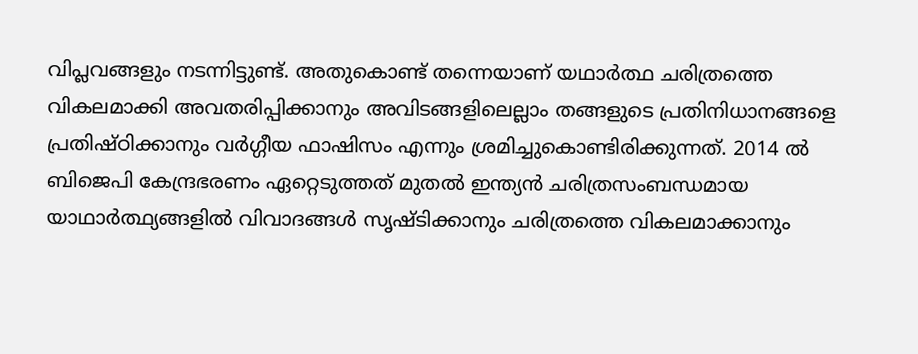വിപ്ലവങ്ങളും നടന്നിട്ടുണ്ട്. അതുകൊണ്ട് തന്നെയാണ് യഥാര്‍ത്ഥ ചരിത്രത്തെ വികലമാക്കി അവതരിപ്പിക്കാനും അവിടങ്ങളിലെല്ലാം തങ്ങളുടെ പ്രതിനിധാനങ്ങളെ പ്രതിഷ്ഠിക്കാനും വര്‍ഗ്ഗീയ ഫാഷിസം എന്നും ശ്രമിച്ചുകൊണ്ടിരിക്കുന്നത്. 2014 ല്‍ ബിജെപി കേന്ദ്രഭരണം ഏറ്റെടുത്തത് മുതല്‍ ഇന്ത്യന്‍ ചരിത്രസംബന്ധമായ യാഥാര്‍ത്ഥ്യങ്ങളില്‍ വിവാദങ്ങള്‍ സൃഷ്ടിക്കാനും ചരിത്രത്തെ വികലമാക്കാനും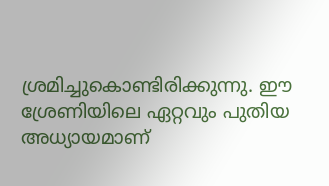ശ്രമിച്ചുകൊണ്ടിരിക്കുന്നു. ഈ ശ്രേണിയിലെ ഏറ്റവും പുതിയ അധ്യായമാണ്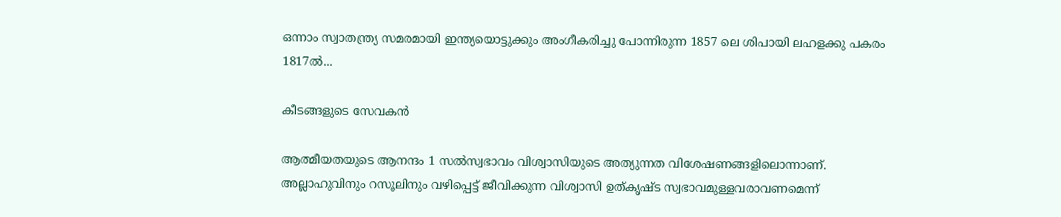ഒന്നാം സ്വാതന്ത്ര്യ സമരമായി ഇന്ത്യയൊട്ടുക്കും അംഗീകരിച്ചു പോന്നിരുന്ന 1857 ലെ ശിപായി ലഹളക്കു പകരം 1817ല്‍...

കീടങ്ങളുടെ സേവകന്‍

ആത്മീയതയുടെ ആനന്ദം 1 സല്‍സ്വഭാവം വിശ്വാസിയുടെ അത്യുന്നത വിശേഷണങ്ങളിലൊന്നാണ്. അല്ലാഹുവിനും റസൂലിനും വഴിപ്പെട്ട് ജീവിക്കുന്ന വിശ്വാസി ഉത്കൃഷ്ട സ്വഭാവമുള്ളവരാവണമെന്ന്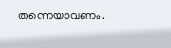തന്നെയാവണം.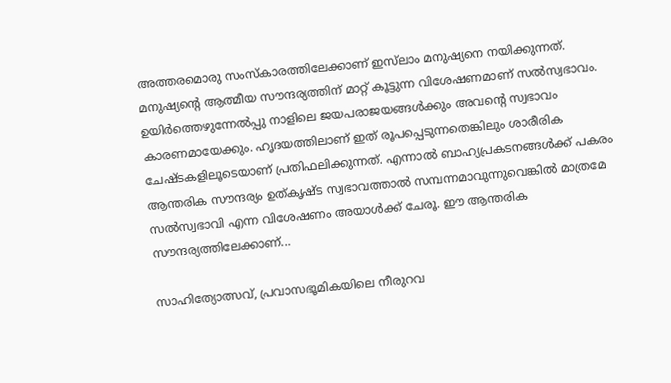അത്തരമൊരു സംസ്‌കാരത്തിലേക്കാണ് ഇസ്‌ലാം മനുഷ്യനെ നയിക്കുന്നത്. മനുഷ്യന്റെ ആത്മീയ സൗന്ദര്യത്തിന് മാറ്റ് കൂട്ടുന്ന വിശേഷണമാണ് സല്‍സ്വഭാവം. ഉയിര്‍ത്തെഴുന്നേല്‍പ്പു നാളിലെ ജയപരാജയങ്ങള്‍ക്കും അവന്റെ സ്വഭാവം കാരണമായേക്കും. ഹൃദയത്തിലാണ് ഇത് രൂപപ്പെടുന്നതെങ്കിലും ശാരീരിക ചേഷ്ടകളിലൂടെയാണ് പ്രതിഫലിക്കുന്നത്. എന്നാല്‍ ബാഹ്യപ്രകടനങ്ങള്‍ക്ക് പകരം ആന്തരിക സൗന്ദര്യം ഉത്കൃഷ്ട സ്വഭാവത്താല്‍ സമ്പന്നമാവുന്നുവെങ്കില്‍ മാത്രമേ സല്‍സ്വഭാവി എന്ന വിശേഷണം അയാള്‍ക്ക് ചേരൂ. ഈ ആന്തരിക സൗന്ദര്യത്തിലേക്കാണ്...

സാഹിത്യോത്സവ്, പ്രവാസഭൂമികയിലെ നീരുറവ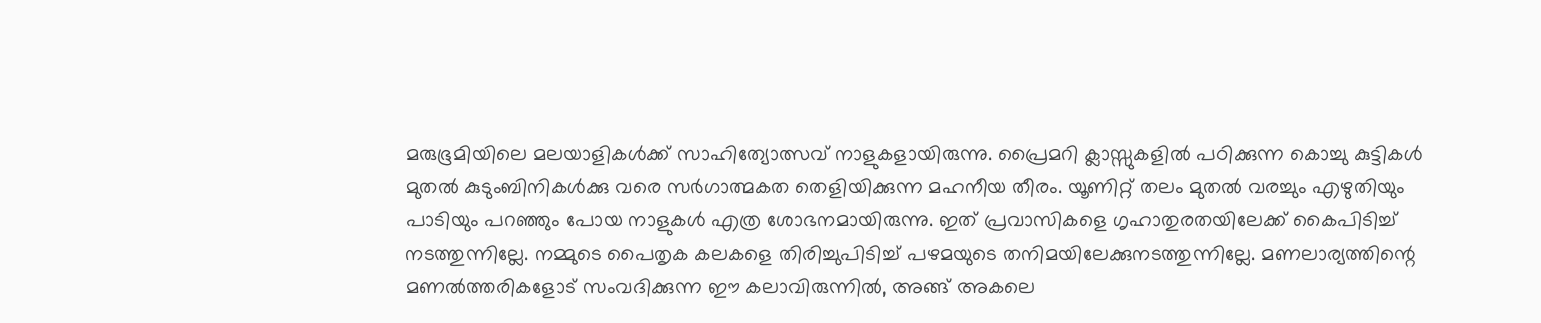മരുഭൂമിയിലെ മലയാളികള്‍ക്ക് സാഹിത്യോത്സവ് നാളുകളായിരുന്നു. പ്രൈമറി ക്ലാസ്സുകളില്‍ പഠിക്കുന്ന കൊച്ചു കുട്ടികള്‍ മുതല്‍ കുടുംബിനികള്‍ക്കു വരെ സര്‍ഗാത്മകത തെളിയിക്കുന്ന മഹനീയ തീരം. യൂണിറ്റ് തലം മുതല്‍ വരച്ചും എഴുതിയും പാടിയും പറഞ്ഞും പോയ നാളുകള്‍ എത്ര ശോഭനമായിരുന്നു. ഇത് പ്രവാസികളെ ഗൃഹാതുരതയിലേക്ക് കൈപിടിച്ച് നടത്തുന്നില്ലേ. നമ്മുടെ പൈതൃക കലകളെ തിരിച്ചുപിടിച്ച് പഴമയുടെ തനിമയിലേക്കുനടത്തുന്നില്ലേ. മണലാര്യത്തിന്റെ മണല്‍ത്തരികളോട് സംവദിക്കുന്ന ഈ കലാവിരുന്നില്‍, അങ്ങ് അകലെ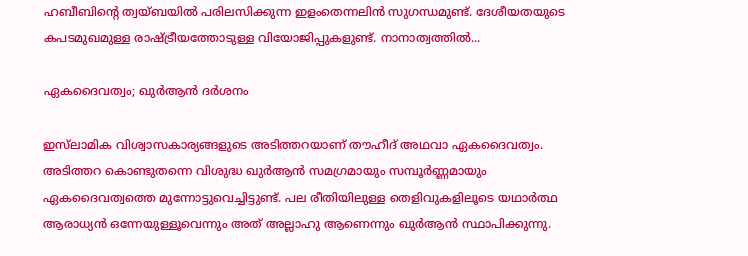ഹബീബിന്റെ ത്വയ്ബയില്‍ പരിലസിക്കുന്ന ഇളംതെന്നലിന്‍ സുഗന്ധമുണ്ട്. ദേശീയതയുടെ കപടമുഖമുള്ള രാഷ്ട്രീയത്തോടുള്ള വിയോജിപ്പുകളുണ്ട്. നാനാത്വത്തില്‍...

ഏകദൈവത്വം; ഖുര്‍ആന്‍ ദര്‍ശനം

ഇസ്‌ലാമിക വിശ്വാസകാര്യങ്ങളുടെ അടിത്തറയാണ് തൗഹീദ് അഥവാ ഏകദൈവത്വം. അടിത്തറ കൊണ്ടുതന്നെ വിശുദ്ധ ഖുര്‍ആന്‍ സമഗ്രമായും സമ്പൂര്‍ണ്ണമായും ഏകദൈവത്വത്തെ മുന്നോട്ടുവെച്ചിട്ടുണ്ട്. പല രീതിയിലുള്ള തെളിവുകളിലൂടെ യഥാര്‍ത്ഥ ആരാധ്യന്‍ ഒന്നേയുള്ളൂവെന്നും അത് അല്ലാഹു ആണെന്നും ഖുര്‍ആന്‍ സ്ഥാപിക്കുന്നു.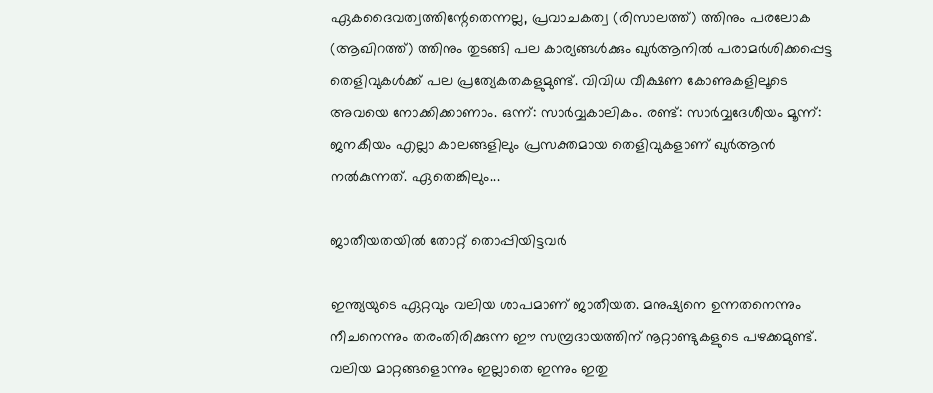ഏകദൈവത്വത്തിന്റേതെന്നല്ല, പ്രവാചകത്വ (രിസാലത്ത്) ത്തിനും പരലോക (ആഖിറത്ത്) ത്തിനും തുടങ്ങി പല കാര്യങ്ങള്‍ക്കും ഖുര്‍ആനില്‍ പരാമര്‍ശിക്കപ്പെട്ട തെളിവുകള്‍ക്ക് പല പ്രത്യേകതകളുമുണ്ട്. വിവിധ വീക്ഷണ കോണുകളിലൂടെ അവയെ നോക്കിക്കാണാം. ഒന്ന്: സാര്‍വ്വകാലികം. രണ്ട്: സാര്‍വ്വദേശീയം മൂന്ന്: ജനകീയം എല്ലാ കാലങ്ങളിലും പ്രസക്തമായ തെളിവുകളാണ് ഖുര്‍ആന്‍ നല്‍കുന്നത്. ഏതെങ്കിലും...

ജാതീയതയില്‍ തോറ്റ് തൊപ്പിയിട്ടവര്‍

ഇന്ത്യയുടെ ഏറ്റവും വലിയ ശാപമാണ് ജാതീയത. മനുഷ്യനെ ഉന്നതനെന്നും നീചനെന്നും തരംതിരിക്കുന്ന ഈ സമ്പ്രദായത്തിന് നൂറ്റാണ്ടുകളുടെ പഴക്കമുണ്ട്. വലിയ മാറ്റങ്ങളൊന്നും ഇല്ലാതെ ഇന്നും ഇതു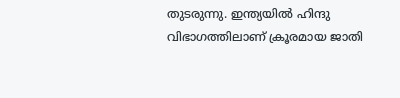തുടരുന്നു. ഇന്ത്യയില്‍ ഹിന്ദു വിഭാഗത്തിലാണ് ക്രൂരമായ ജാതി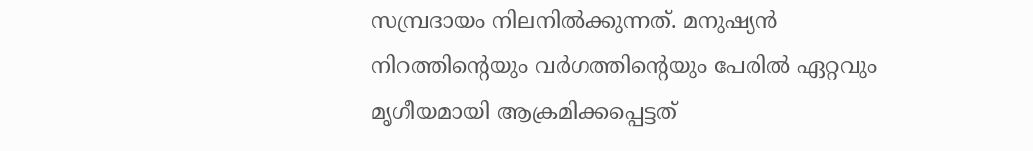സമ്പ്രദായം നിലനില്‍ക്കുന്നത്. മനുഷ്യന്‍ നിറത്തിന്റെയും വര്‍ഗത്തിന്റെയും പേരില്‍ ഏറ്റവും മൃഗീയമായി ആക്രമിക്കപ്പെട്ടത്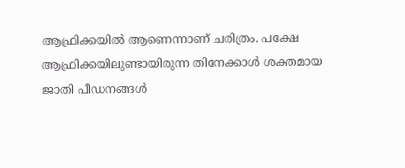ആഫ്രിക്കയില്‍ ആണെന്നാണ് ചരിത്രം. പക്ഷേ ആഫ്രിക്കയിലുണ്ടായിരുന്ന തിനേക്കാള്‍ ശക്തമായ ജാതി പീഡനങ്ങള്‍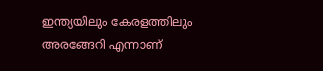ഇന്ത്യയിലും കേരളത്തിലും അരങ്ങേറി എന്നാണ്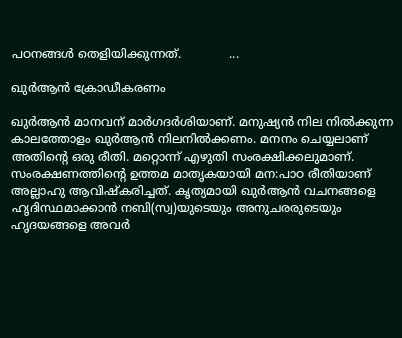പഠനങ്ങള്‍ തെളിയിക്കുന്നത്.             ...

ഖുര്‍ആന്‍ ക്രോഡീകരണം

ഖുര്‍ആന്‍ മാനവന് മാര്‍ഗദര്‍ശിയാണ്. മനുഷ്യന്‍ നില നില്‍ക്കുന്ന കാലത്തോളം ഖുര്‍ആന്‍ നിലനില്‍ക്കണം. മനനം ചെയ്യലാണ് അതിന്റെ ഒരു രീതി. മറ്റൊന്ന് എഴുതി സംരക്ഷിക്കലുമാണ്. സംരക്ഷണത്തിന്റെ ഉത്തമ മാതൃകയായി മന:പാഠ രീതിയാണ് അല്ലാഹു ആവിഷ്‌കരിച്ചത്. കൃത്യമായി ഖുര്‍ആന്‍ വചനങ്ങളെ ഹൃദിസ്ഥമാക്കാന്‍ നബി(സ്വ)യുടെയും അനുചരരുടെയും ഹൃദയങ്ങളെ അവര്‍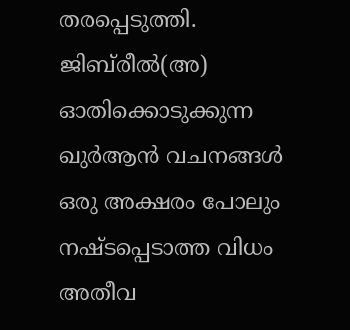തരപ്പെടുത്തി. ജിബ്‌രീല്‍(അ) ഓതിക്കൊടുക്കുന്ന ഖുര്‍ആന്‍ വചനങ്ങള്‍ ഒരു അക്ഷരം പോലും നഷ്ടപ്പെടാത്ത വിധം അതീവ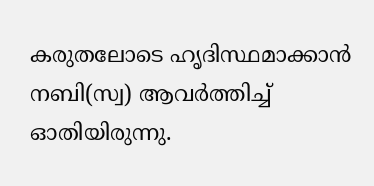കരുതലോടെ ഹൃദിസ്ഥമാക്കാന്‍ നബി(സ്വ) ആവര്‍ത്തിച്ച് ഓതിയിരുന്നു.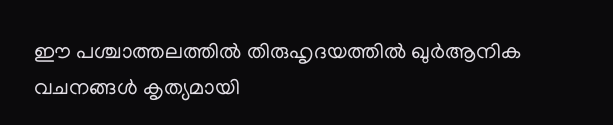ഈ പശ്ചാത്തലത്തില്‍ തിരുഹൃദയത്തില്‍ ഖുര്‍ആനിക വചനങ്ങള്‍ കൃത്യമായി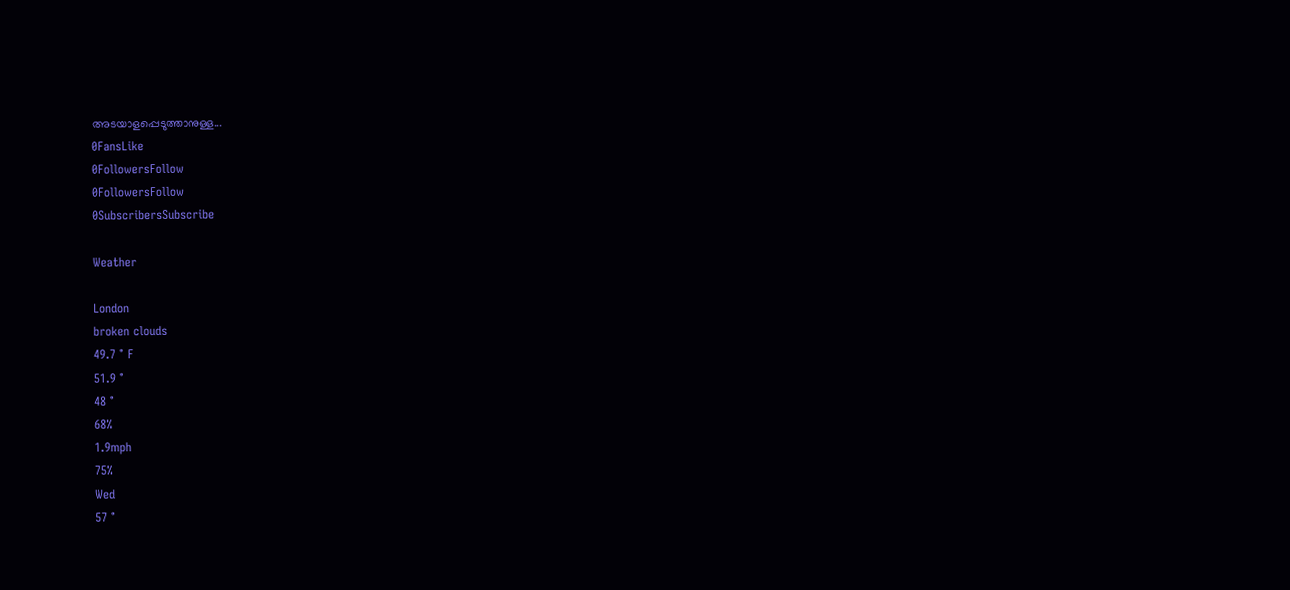അടയാളപ്പെടുത്താനുള്ള...
0FansLike
0FollowersFollow
0FollowersFollow
0SubscribersSubscribe

Weather

London
broken clouds
49.7 ° F
51.9 °
48 °
68%
1.9mph
75%
Wed
57 °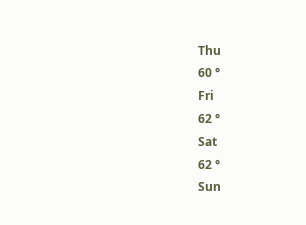Thu
60 °
Fri
62 °
Sat
62 °
Sun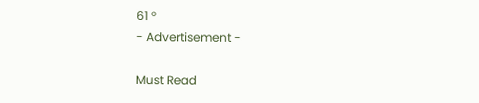61 °
- Advertisement -

Must Read